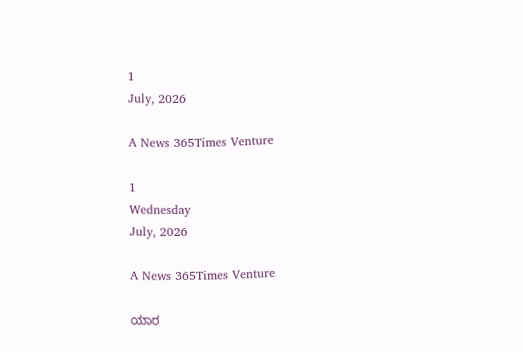1
July, 2026

A News 365Times Venture

1
Wednesday
July, 2026

A News 365Times Venture

ಯಾರ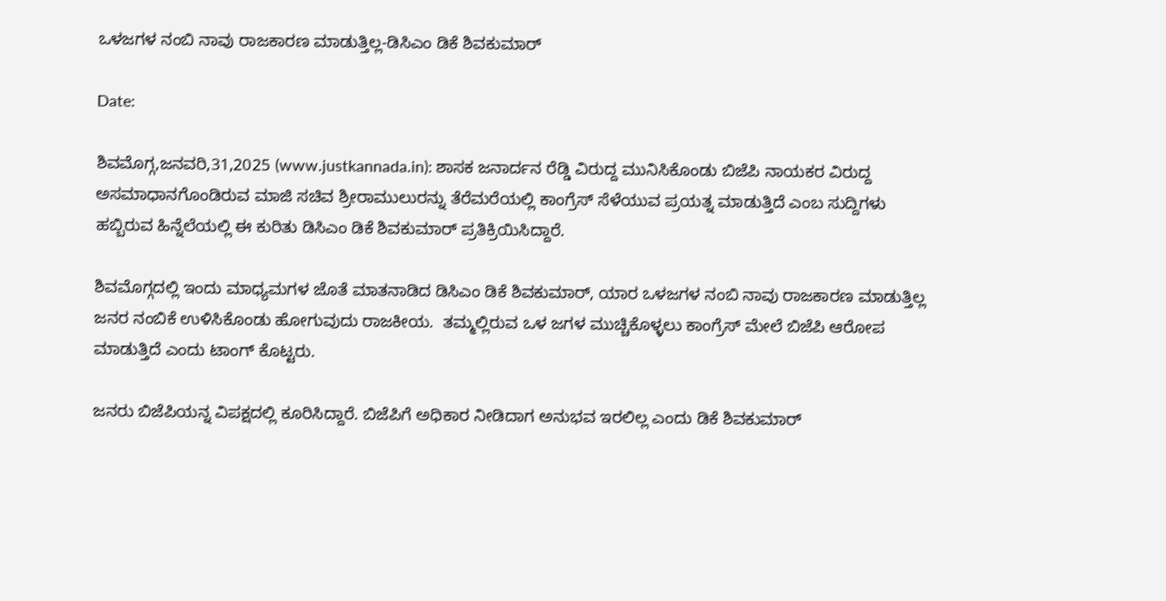ಒಳಜಗಳ ನಂಬಿ ನಾವು ರಾಜಕಾರಣ ಮಾಡುತ್ತಿಲ್ಲ-ಡಿಸಿಎಂ ಡಿಕೆ ಶಿವಕುಮಾರ್

Date:

ಶಿವಮೊಗ್ಗ,ಜನವರಿ,31,2025 (www.justkannada.in): ಶಾಸಕ ಜನಾರ್ದನ ರೆಡ್ಡಿ ವಿರುದ್ದ ಮುನಿಸಿಕೊಂಡು ಬಿಜೆಪಿ ನಾಯಕರ ವಿರುದ್ದ ಅಸಮಾಧಾನಗೊಂಡಿರುವ ಮಾಜಿ ಸಚಿವ ಶ್ರೀರಾಮುಲುರನ್ನು ತೆರೆಮರೆಯಲ್ಲಿ ಕಾಂಗ್ರೆಸ್ ಸೆಳೆಯುವ ಪ್ರಯತ್ನ ಮಾಡುತ್ತಿದೆ ಎಂಬ ಸುದ್ದಿಗಳು ಹಬ್ಬಿರುವ ಹಿನ್ನೆಲೆಯಲ್ಲಿ ಈ ಕುರಿತು ಡಿಸಿಎಂ ಡಿಕೆ ಶಿವಕುಮಾರ್ ಪ್ರತಿಕ್ರಿಯಿಸಿದ್ದಾರೆ.

ಶಿವಮೊಗ್ಗದಲ್ಲಿ ಇಂದು ಮಾಧ್ಯಮಗಳ ಜೊತೆ ಮಾತನಾಡಿದ ಡಿಸಿಎಂ ಡಿಕೆ ಶಿವಕುಮಾರ್, ಯಾರ ಒಳಜಗಳ ನಂಬಿ ನಾವು ರಾಜಕಾರಣ ಮಾಡುತ್ತಿಲ್ಲ ಜನರ ನಂಬಿಕೆ ಉಳಿಸಿಕೊಂಡು ಹೋಗುವುದು ರಾಜಕೀಯ.  ತಮ್ಮಲ್ಲಿರುವ ಒಳ ಜಗಳ ಮುಚ್ಚಿಕೊಳ್ಳಲು ಕಾಂಗ್ರೆಸ್ ಮೇಲೆ ಬಿಜೆಪಿ ಆರೋಪ ಮಾಡುತ್ತಿದೆ ಎಂದು ಟಾಂಗ್ ಕೊಟ್ಟರು.

ಜನರು ಬಿಜೆಪಿಯನ್ನ ವಿಪಕ್ಷದಲ್ಲಿ ಕೂರಿಸಿದ್ದಾರೆ. ಬಿಜೆಪಿಗೆ ಅಧಿಕಾರ ನೀಡಿದಾಗ ಅನುಭವ ಇರಲಿಲ್ಲ ಎಂದು ಡಿಕೆ ಶಿವಕುಮಾರ್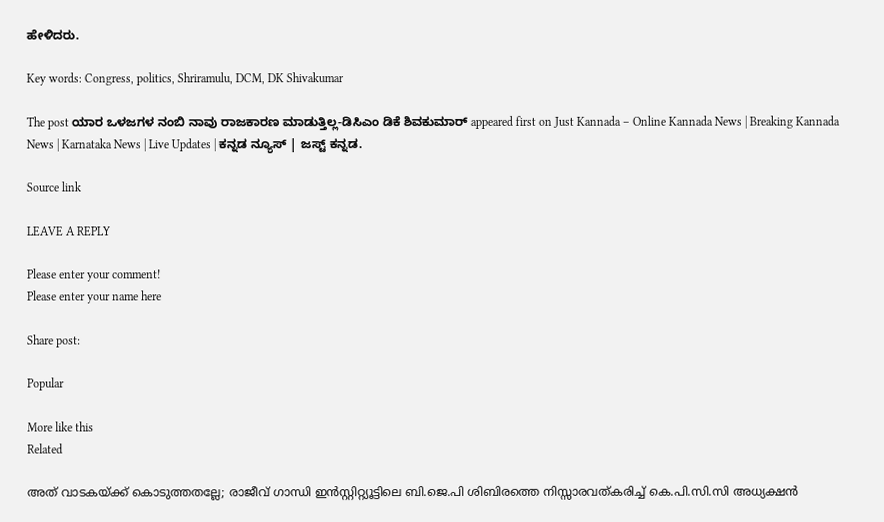ಹೇಳಿದರು.

Key words: Congress, politics, Shriramulu, DCM, DK Shivakumar

The post ಯಾರ ಒಳಜಗಳ ನಂಬಿ ನಾವು ರಾಜಕಾರಣ ಮಾಡುತ್ತಿಲ್ಲ-ಡಿಸಿಎಂ ಡಿಕೆ ಶಿವಕುಮಾರ್ appeared first on Just Kannada – Online Kannada News | Breaking Kannada News | Karnataka News | Live Updates | ಕನ್ನಡ ನ್ಯೂಸ್ | ಜಸ್ಟ್ ಕನ್ನಡ.

Source link

LEAVE A REPLY

Please enter your comment!
Please enter your name here

Share post:

Popular

More like this
Related

അത് വാടകയ്ക്ക് കൊടുത്തതല്ലേ; രാജീവ് ഗാന്ധി ഇന്‍സ്റ്റിറ്റ്യൂട്ടിലെ ബി.ജെ.പി ശിബിരത്തെ നിസ്സാരവത്കരിച്ച് കെ.പി.സി.സി അധ്യക്ഷന്‍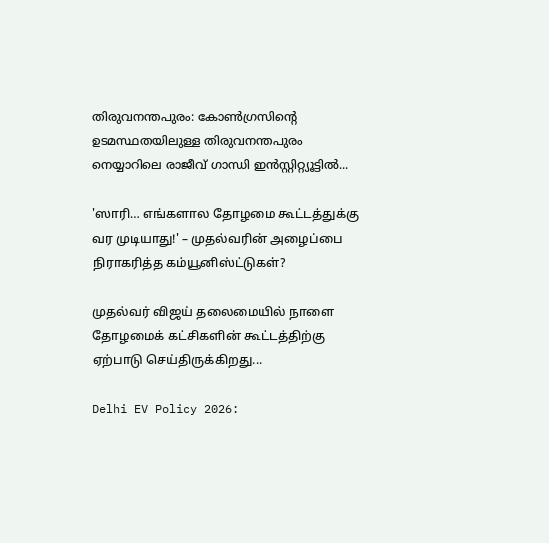തിരുവനന്തപുരം: കോണ്‍ഗ്രസിന്റെ ഉടമസ്ഥതയിലുള്ള തിരുവനന്തപുരം നെയ്യാറിലെ രാജീവ് ഗാന്ധി ഇന്‍സ്റ്റിറ്റ്യൂട്ടില്‍...

'ஸாரி… எங்களால தோழமை கூட்டத்துக்கு வர முடியாது!' – முதல்வரின் அழைப்பை நிராகரித்த கம்யூனிஸ்ட்டுகள்?

முதல்வர் விஜய் தலைமையில் நாளை தோழமைக் கட்சிகளின் கூட்டத்திற்கு ஏற்பாடு செய்திருக்கிறது...

Delhi EV Policy 2026: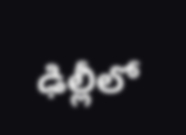ఢిల్లీలో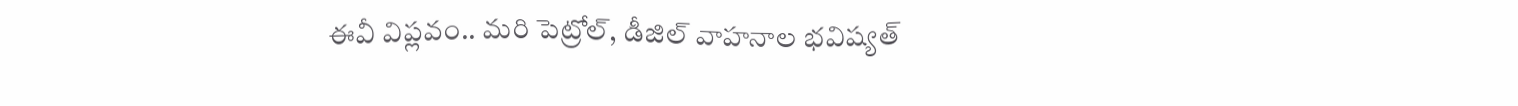ఈవీ విప్లవం.. మరి పెట్రోల్, డీజిల్ వాహనాల భవిష్యత్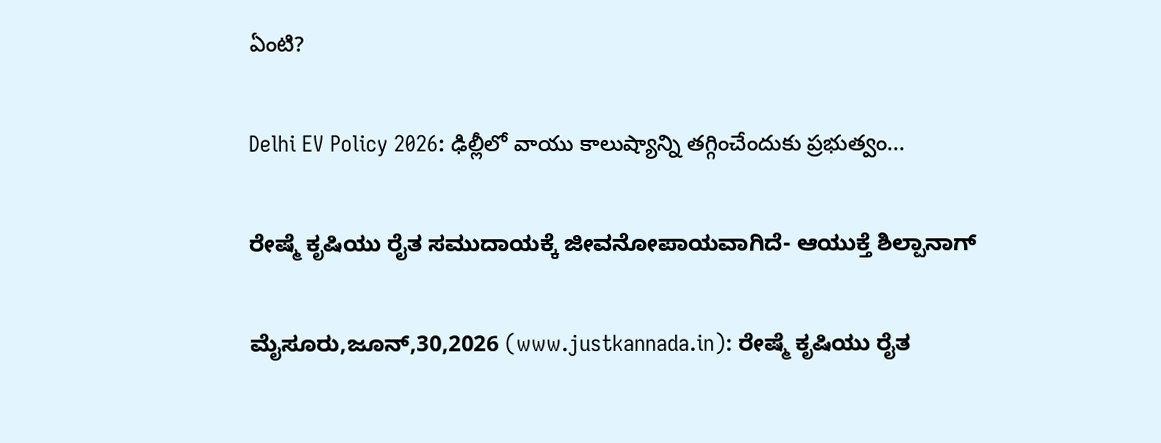ఏంటి?

Delhi EV Policy 2026: ఢిల్లీలో వాయు కాలుష్యాన్ని తగ్గించేందుకు ప్రభుత్వం...

ರೇಷ್ಮೆ ಕೃಷಿಯು ರೈತ ಸಮುದಾಯಕ್ಕೆ ಜೀವನೋಪಾಯವಾಗಿದೆ- ಆಯುಕ್ತೆ ಶಿಲ್ಪಾನಾಗ್

ಮೈಸೂರು,ಜೂನ್,30,2026 (www.justkannada.in): ರೇಷ್ಮೆ ಕೃಷಿಯು ರೈತ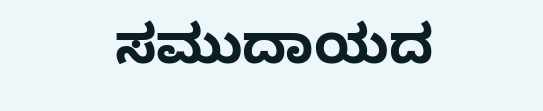ಸಮುದಾಯದ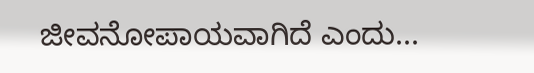ಜೀವನೋಪಾಯವಾಗಿದೆ ಎಂದು...